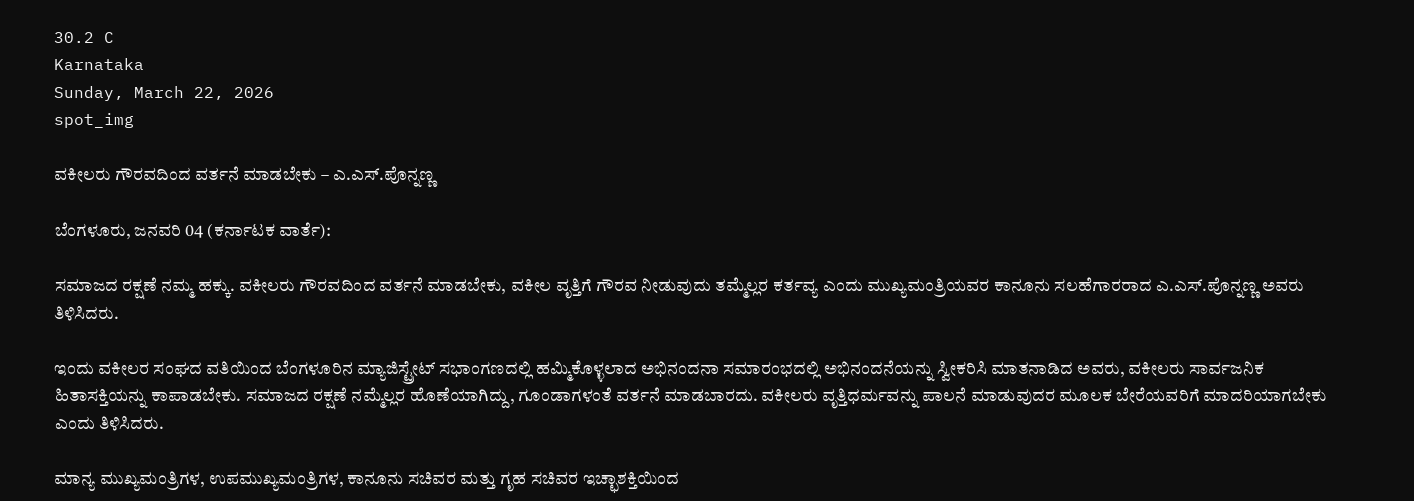30.2 C
Karnataka
Sunday, March 22, 2026
spot_img

ವಕೀಲರು ಗೌರವದಿಂದ ವರ್ತನೆ ಮಾಡಬೇಕು – ಎ.ಎಸ್.ಪೊನ್ನಣ್ಣ

ಬೆಂಗಳೂರು, ಜನವರಿ 04 (ಕರ್ನಾಟಕ ವಾರ್ತೆ):

ಸಮಾಜದ ರಕ್ಷಣೆ ನಮ್ಮ ಹಕ್ಕು. ವಕೀಲರು ಗೌರವದಿಂದ ವರ್ತನೆ ಮಾಡಬೇಕು, ವಕೀಲ ವೃತ್ತಿಗೆ ಗೌರವ ನೀಡುವುದು ತಮ್ಮೆಲ್ಲರ ಕರ್ತವ್ಯ ಎಂದು ಮುಖ್ಯಮಂತ್ರಿಯವರ ಕಾನೂನು ಸಲಹೆಗಾರರಾದ ಎ.ಎಸ್.ಪೊನ್ನಣ್ಣ ಅವರು ತಿಳಿಸಿದರು.

ಇಂದು ವಕೀಲರ ಸಂಘದ ವತಿಯಿಂದ ಬೆಂಗಳೂರಿನ ಮ್ಯಾಜಿಸ್ಟ್ರೇಟ್ ಸಭಾಂಗಣದಲ್ಲಿ ಹಮ್ಮಿಕೊಳ್ಳಲಾದ ಅಭಿನಂದನಾ ಸಮಾರಂಭದಲ್ಲಿ ಅಭಿನಂದನೆಯನ್ನು ಸ್ವೀಕರಿಸಿ ಮಾತನಾಡಿದ ಅವರು, ವಕೀಲರು ಸಾರ್ವಜನಿಕ ಹಿತಾಸಕ್ತಿಯನ್ನು ಕಾಪಾಡಬೇಕು. ಸಮಾಜದ ರಕ್ಷಣೆ ನಮ್ಮೆಲ್ಲರ ಹೊಣೆಯಾಗಿದ್ದು, ಗೂಂಡಾಗಳಂತೆ ವರ್ತನೆ ಮಾಡಬಾರದು. ವಕೀಲರು ವೃತ್ತಿಧರ್ಮವನ್ನು ಪಾಲನೆ ಮಾಡುವುದರ ಮೂಲಕ ಬೇರೆಯವರಿಗೆ ಮಾದರಿಯಾಗಬೇಕು ಎಂದು ತಿಳಿಸಿದರು.

ಮಾನ್ಯ ಮುಖ್ಯಮಂತ್ರಿಗಳ, ಉಪಮುಖ್ಯಮಂತ್ರಿಗಳ, ಕಾನೂನು ಸಚಿವರ ಮತ್ತು ಗೃಹ ಸಚಿವರ ಇಚ್ಛಾಶಕ್ತಿಯಿಂದ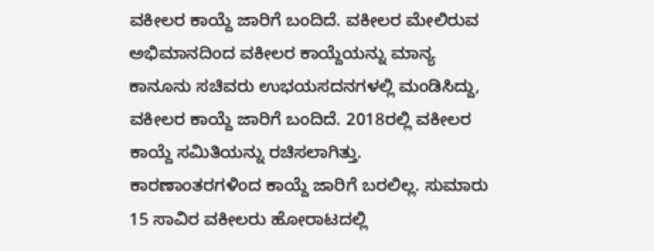ವಕೀಲರ ಕಾಯ್ದೆ ಜಾರಿಗೆ ಬಂದಿದೆ. ವಕೀಲರ ಮೇಲಿರುವ ಅಭಿಮಾನದಿಂದ ವಕೀಲರ ಕಾಯ್ದೆಯನ್ನು ಮಾನ್ಯ ಕಾನೂನು ಸಚಿವರು ಉಭಯಸದನಗಳಲ್ಲಿ ಮಂಡಿಸಿದ್ದು, ವಕೀಲರ ಕಾಯ್ದೆ ಜಾರಿಗೆ ಬಂದಿದೆ. 2018ರಲ್ಲಿ ವಕೀಲರ ಕಾಯ್ದೆ ಸಮಿತಿಯನ್ನು ರಚಿಸಲಾಗಿತ್ತು. ಕಾರಣಾಂತರಗಳಿಂದ ಕಾಯ್ದೆ ಜಾರಿಗೆ ಬರಲಿಲ್ಲ. ಸುಮಾರು 15 ಸಾವಿರ ವಕೀಲರು ಹೋರಾಟದಲ್ಲಿ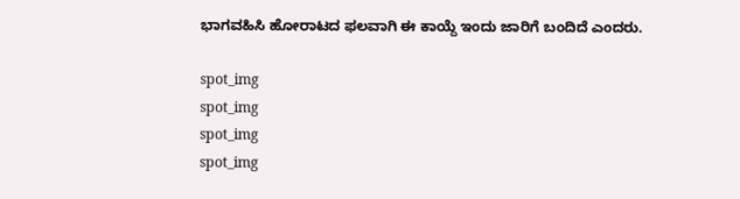ಭಾಗವಹಿಸಿ ಹೋರಾಟದ ಫಲವಾಗಿ ಈ ಕಾಯ್ದೆ ಇಂದು ಜಾರಿಗೆ ಬಂದಿದೆ ಎಂದರು.

spot_img
spot_img
spot_img
spot_img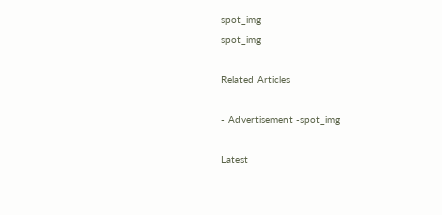spot_img
spot_img

Related Articles

- Advertisement -spot_img

Latest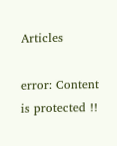Articles

error: Content is protected !!